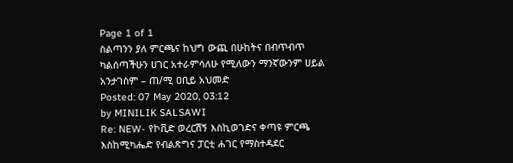Page 1 of 1
ስልጣንን ያለ ምርጫና ከህግ ውጪ በሁከትና በብጥብጥ ካልሰጣችሁን ሀገር አተራምሳለሁ የሚለውን ማንኛውንም ሀይል አንታገስም – ጠ/ሚ ዐቢይ አህመድ
Posted: 07 May 2020, 03:12
by MINILIK SALSAWI
Re: NEW- የኮቪድ ወረርሽኝ እስኪወገድና ቀጣዩ ምርጫ እስከሚካሔድ የብልጽግና ፓርቲ ሐገር የማስተዳደር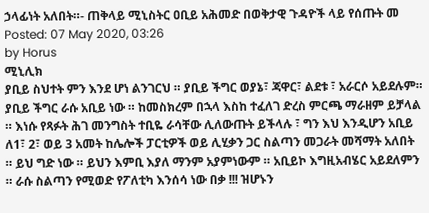ኃላፊነት አለበት።- ጠቅላይ ሚኒስትር ዐቢይ አሕመድ በወቅታዊ ጉዳዮች ላይ የሰጡት መ
Posted: 07 May 2020, 03:26
by Horus
ሚኒሊክ
ያቢይ ስህተት ምን እንደ ሆነ ልንገርህ ። ያቢይ ችግር ወያኔ፣ ጃዋር፣ ልደቱ ፣ አራርሶ አይደሉም። ያቢይ ችግር ራሱ አቢይ ነው ። ከመስክረም በኋላ እስከ ተፈለገ ድረስ ምርጫ ማራዘም ይቻላል ። እነሱ የጻፉት ሕገ መንግስት ተቢዬ ራሳቸው ሊለውጡት ይችላሉ ፣ ግን እህ እንዲሆን አቢይ ለ1፣ 2፣ ወይ 3 አመት ከሌሎች ፓርቲዎች ወይ ሊሂቃን ጋር ስልጣን መጋራት መሻማት አለበት ። ይህ ግድ ነው ። ይህን እምቢ እያለ ማንም አያምነውም ። አቢይኮ እግዚአብሄር አይደለምን ። ራሱ ስልጣን የሚወድ የፖለቲካ እንሰሳ ነው በቃ !!! ዝሆኑን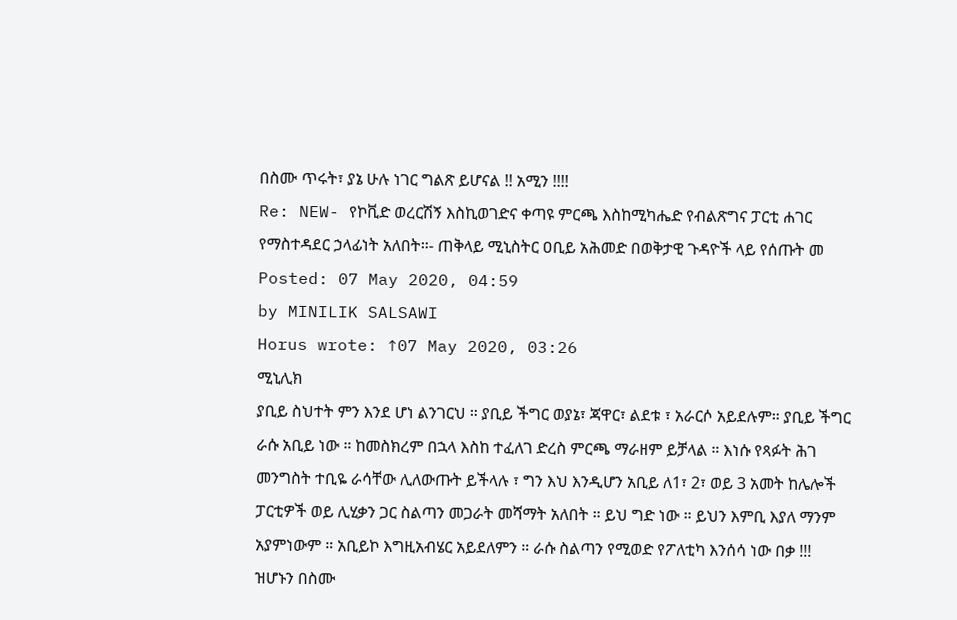በስሙ ጥሩት፣ ያኔ ሁሉ ነገር ግልጽ ይሆናል !! አሚን !!!!
Re: NEW- የኮቪድ ወረርሽኝ እስኪወገድና ቀጣዩ ምርጫ እስከሚካሔድ የብልጽግና ፓርቲ ሐገር የማስተዳደር ኃላፊነት አለበት።- ጠቅላይ ሚኒስትር ዐቢይ አሕመድ በወቅታዊ ጉዳዮች ላይ የሰጡት መ
Posted: 07 May 2020, 04:59
by MINILIK SALSAWI
Horus wrote: ↑07 May 2020, 03:26
ሚኒሊክ
ያቢይ ስህተት ምን እንደ ሆነ ልንገርህ ። ያቢይ ችግር ወያኔ፣ ጃዋር፣ ልደቱ ፣ አራርሶ አይደሉም። ያቢይ ችግር ራሱ አቢይ ነው ። ከመስክረም በኋላ እስከ ተፈለገ ድረስ ምርጫ ማራዘም ይቻላል ። እነሱ የጻፉት ሕገ መንግስት ተቢዬ ራሳቸው ሊለውጡት ይችላሉ ፣ ግን እህ እንዲሆን አቢይ ለ1፣ 2፣ ወይ 3 አመት ከሌሎች ፓርቲዎች ወይ ሊሂቃን ጋር ስልጣን መጋራት መሻማት አለበት ። ይህ ግድ ነው ። ይህን እምቢ እያለ ማንም አያምነውም ። አቢይኮ እግዚአብሄር አይደለምን ። ራሱ ስልጣን የሚወድ የፖለቲካ እንሰሳ ነው በቃ !!! ዝሆኑን በስሙ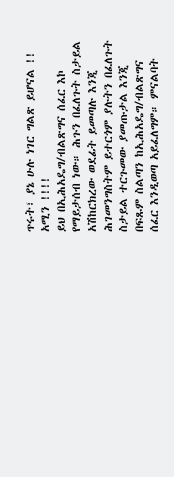ጥሩት፣ ያኔ ሁሉ ነገር ግልጽ ይሆናል !! አሚን !!!!
ይህ በኢሕአዴግ/ብልጽግና ሰፈር እኮ የማይታሰብ ነው። ሕጉን በፈለጉት ስታይል አሽከርክረው ወደፊት ይመጣሉ እንጂ ሕገመንግስትም ይተርጎም ያሉትን በፈለጉት ስታይል ተርጉመው ያመጡታል እንጂ በፍጹም ስልጣን ከኢሕአዴግ/ብልጽግና ሰፈር እንዲወጣ አይፈለግም። ምናልባት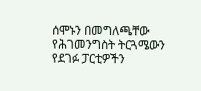ሰሞኑን በመግለጫቸው የሕገመንግስት ትርጓሜውን የደገፉ ፓርቲዎችን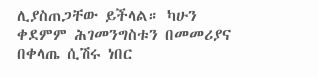ሊያስጠጋቸው ይችላል። ካሁን ቀደምም ሕገመንግስቱን በመመሪያና በቀላጤ ሲሽሩ ነበር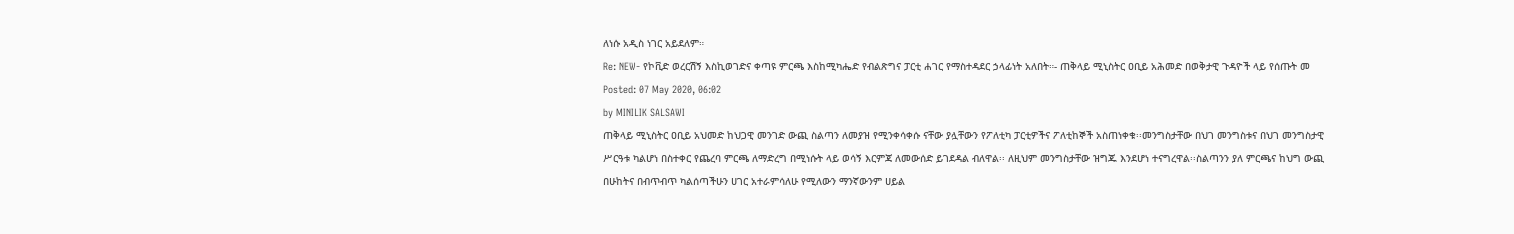ለነሱ አዲስ ነገር አይደለም።
Re: NEW- የኮቪድ ወረርሽኝ እስኪወገድና ቀጣዩ ምርጫ እስከሚካሔድ የብልጽግና ፓርቲ ሐገር የማስተዳደር ኃላፊነት አለበት።- ጠቅላይ ሚኒስትር ዐቢይ አሕመድ በወቅታዊ ጉዳዮች ላይ የሰጡት መ
Posted: 07 May 2020, 06:02
by MINILIK SALSAWI
ጠቅላይ ሚኒስትር ዐቢይ አህመድ ከህጋዊ መንገድ ውጪ ስልጣን ለመያዝ የሚንቀሳቀሱ ናቸው ያሏቸውን የፖለቲካ ፓርቲዎችና ፖለቲከኞች አስጠነቀቁ፡፡መንግስታቸው በህገ መንግስቱና በህገ መንግስታዊ ሥርዓቱ ካልሆነ በስተቀር የጨረባ ምርጫ ለማድረግ በሚነሱት ላይ ወሳኝ እርምጃ ለመውሰድ ይገደዳል ብለዋል፡፡ ለዚህም መንግስታቸው ዝግጁ እንደሆነ ተናግረዋል፡፡ስልጣንን ያለ ምርጫና ከህግ ውጪ በሁከትና በብጥብጥ ካልሰጣችሁን ሀገር አተራምሳለሁ የሚለውን ማንኛውንም ሀይል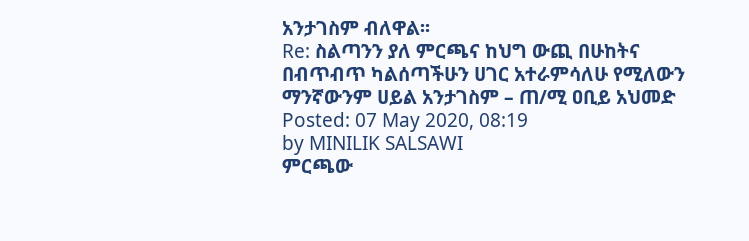አንታገስም ብለዋል፡፡
Re: ስልጣንን ያለ ምርጫና ከህግ ውጪ በሁከትና በብጥብጥ ካልሰጣችሁን ሀገር አተራምሳለሁ የሚለውን ማንኛውንም ሀይል አንታገስም – ጠ/ሚ ዐቢይ አህመድ
Posted: 07 May 2020, 08:19
by MINILIK SALSAWI
ምርጫው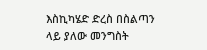እስኪካሄድ ድረስ በስልጣን ላይ ያለው መንግስት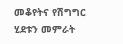መቆየትና የሽግግር ሂደቱን መምራት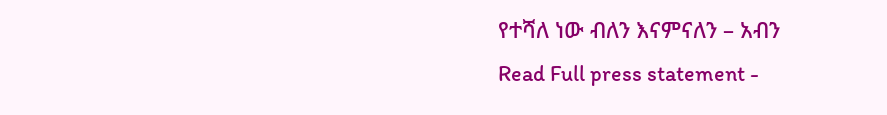የተሻለ ነው ብለን እናምናለን – አብን
Read Full press statement -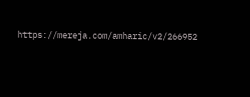https://mereja.com/amharic/v2/266952